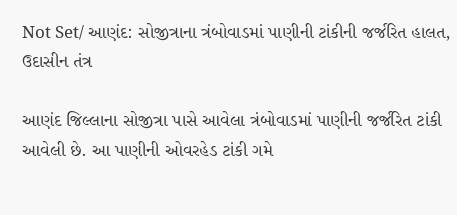Not Set/ આણંદ: સોજીત્રાના ત્રંબોવાડમાં પાણીની ટાંકીની જર્જરિત હાલત, ઉદાસીન તંત્ર

આણંદ જિલ્લાના સોજીત્રા પાસે આવેલા ત્રંબોવાડમાં પાણીની જર્જરિત ટાંકી આવેલી છે. આ પાણીની ઓવરહેડ ટાંકી ગમે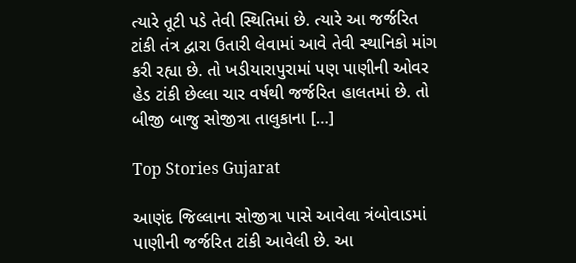ત્યારે તૂટી પડે તેવી સ્થિતિમાં છે. ત્યારે આ જર્જરિત ટાંકી તંત્ર દ્વારા ઉતારી લેવામાં આવે તેવી સ્થાનિકો માંગ કરી રહ્યા છે. તો ખડીયારાપુરામાં પણ પાણીની ઓવર હેડ ટાંકી છેલ્લા ચાર વર્ષથી જર્જરિત હાલતમાં છે. તો બીજી બાજુ સોજીત્રા તાલુકાના […]

Top Stories Gujarat

આણંદ જિલ્લાના સોજીત્રા પાસે આવેલા ત્રંબોવાડમાં પાણીની જર્જરિત ટાંકી આવેલી છે. આ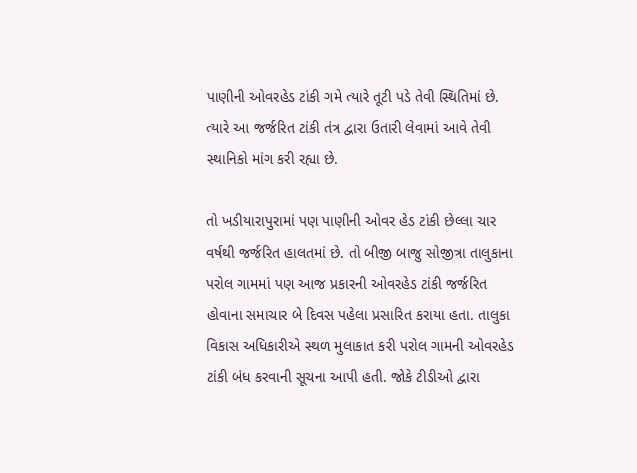પાણીની ઓવરહેડ ટાંકી ગમે ત્યારે તૂટી પડે તેવી સ્થિતિમાં છે. ત્યારે આ જર્જરિત ટાંકી તંત્ર દ્વારા ઉતારી લેવામાં આવે તેવી સ્થાનિકો માંગ કરી રહ્યા છે.

તો ખડીયારાપુરામાં પણ પાણીની ઓવર હેડ ટાંકી છેલ્લા ચાર વર્ષથી જર્જરિત હાલતમાં છે. તો બીજી બાજુ સોજીત્રા તાલુકાના પરોલ ગામમાં પણ આજ પ્રકારની ઓવરહેડ ટાંકી જર્જરિત હોવાના સમાચાર બે દિવસ પહેલા પ્રસારિત કરાયા હતા. તાલુકા વિકાસ અધિકારીએ સ્થળ મુલાકાત કરી પરોલ ગામની ઓવરહેડ ટાંકી બંધ કરવાની સૂચના આપી હતી. જોકે ટીડીઓ દ્વારા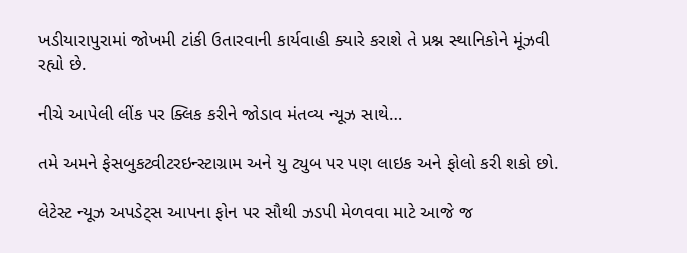ખડીયારાપુરામાં જોખમી ટાંકી ઉતારવાની કાર્યવાહી ક્યારે કરાશે તે પ્રશ્ન સ્થાનિકોને મૂંઝવી રહ્યો છે.

નીચે આપેલી લીંક પર ક્લિક કરીને જોડાવ મંતવ્ય ન્યૂઝ સાથે…

તમે અમને ફેસબુકટ્વીટરઇન્સ્ટાગ્રામ અને યુ ટ્યુબ પર પણ લાઇક અને ફોલો કરી શકો છો.

લેટેસ્ટ ન્યૂઝ અપડેટ્સ આપના ફોન પર સૌથી ઝડપી મેળવવા માટે આજે જ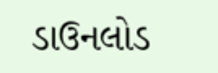ડાઉનલોડ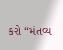કરો “મંતવ્ય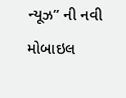ન્યૂઝ” ની નવી મોબાઇલ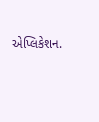એપ્લિકેશન.